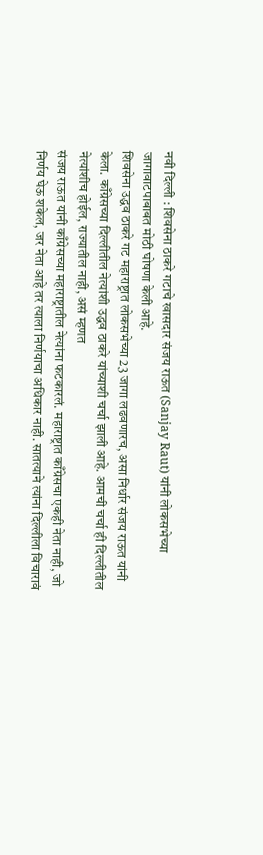नवी दिल्ली : शिवसेना ठाकरे गटाचे खासदार संजय राऊत (Sanjay Raut) यांनी लोकसभेच्या जागावाटपाबाबत मोठी घोषणा केली आहे.
शिवसेना उद्धव ठाकरे गट महाराष्ट्रात लोकसभेच्या 23 जागा लढवणारच, असा निर्धार संजय राऊत यांनी केला. काँग्रेसच्या दिल्लीतील नेत्यांशी उद्धव ठाकरे यांच्याशी चर्चा झाली आहे. आमची चर्चा ही दिल्लीतील नेत्यांशीच होईल, राज्यातील नाही, असं म्हणत
संजय राऊत यांनी काँग्रेसच्या महाराष्ट्रातील नेत्यांना फटकारलं. महाराष्ट्रात काँग्रेसचा एकही नेता नाही, जो निर्णय घेऊ शकेल, जर नेता आहे तर त्याला निर्णयाचा अधिकार नाही. सातत्याने त्यांना दिल्लीला विचारावं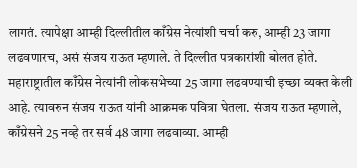लागतं. त्यापेक्षा आम्ही दिल्लीतील काँग्रेस नेत्यांशी चर्चा करु, आम्ही 23 जागा लढवणारच, असं संजय राऊत म्हणाले. ते दिल्लीत पत्रकारांशी बोलत होते.
महाराष्ट्रातील काँग्रेस नेत्यांनी लोकसभेच्या 25 जागा लढवण्याची इच्छा व्यक्त केली आहे. त्यावरुन संजय राऊत यांनी आक्रमक पवित्रा घेतला. संजय राऊत म्हणाले, काँग्रेसने 25 नव्हे तर सर्व 48 जागा लढवाव्या. आम्ही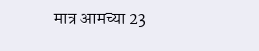मात्र आमच्या 23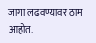जागा लढवण्यावर ठाम आहोत.